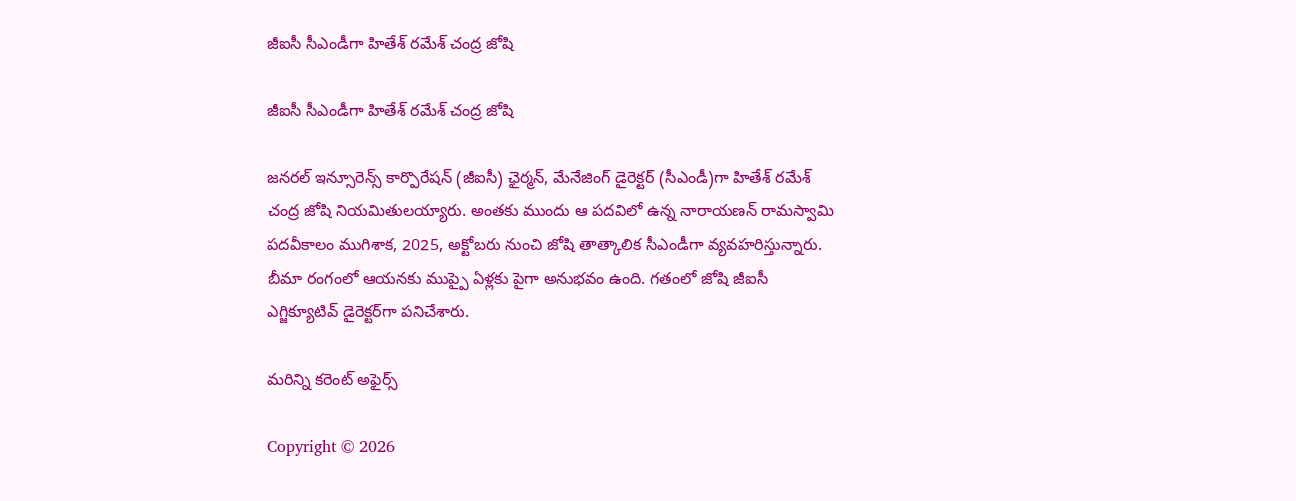జీఐసీ సీఎండీగా హితేశ్‌ రమేశ్‌ చంద్ర జోషి

జీఐసీ సీఎండీగా హితేశ్‌ రమేశ్‌ చంద్ర జోషి

జనరల్‌ ఇన్సూరెన్స్‌ కార్పొరేషన్‌ (జీఐసీ) ఛైర్మన్, మేనేజింగ్‌ డైరెక్టర్‌ (సీఎండీ)గా హితేశ్‌ రమేశ్‌ చంద్ర జోషి నియమితులయ్యారు. అంతకు ముందు ఆ పదవిలో ఉన్న నారాయణన్‌ రామస్వామి పదవీకాలం ముగిశాక, 2025, అక్టోబరు నుంచి జోషి తాత్కాలిక సీఎండీగా వ్యవహరిస్తున్నారు. బీమా రంగంలో ఆయనకు ముప్పై ఏళ్లకు పైగా అనుభవం ఉంది. గతంలో జోషి జీఐసీ ఎగ్జిక్యూటివ్‌ డైరెక్టర్‌గా పనిచేశారు.

మరిన్ని కరెంట్ అఫైర్స్

Copyright © 2026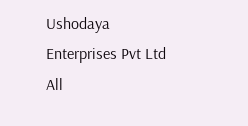Ushodaya Enterprises Pvt Ltd All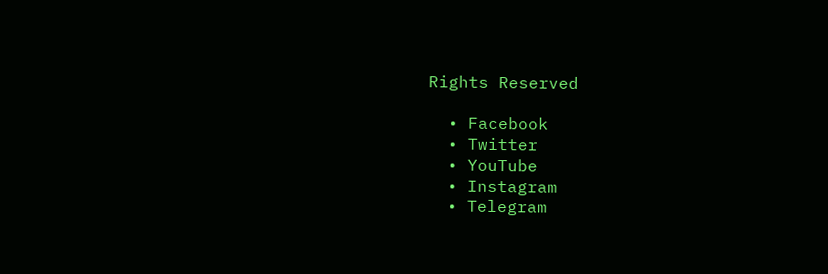Rights Reserved

  • Facebook
  • Twitter
  • YouTube
  • Instagram
  • Telegram